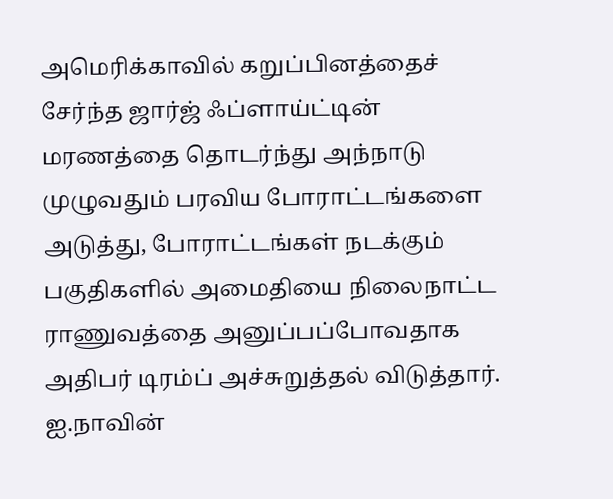அமெரிக்காவில் கறுப்பினத்தைச் சேர்ந்த ஜார்ஜ் ஃப்ளாய்ட்டின் மரணத்தை தொடர்ந்து அந்நாடு முழுவதும் பரவிய போராட்டங்களை அடுத்து, போராட்டங்கள் நடக்கும் பகுதிகளில் அமைதியை நிலைநாட்ட ராணுவத்தை அனுப்பப்போவதாக அதிபர் டிரம்ப் அச்சுறுத்தல் விடுத்தார்.
ஐ.நாவின்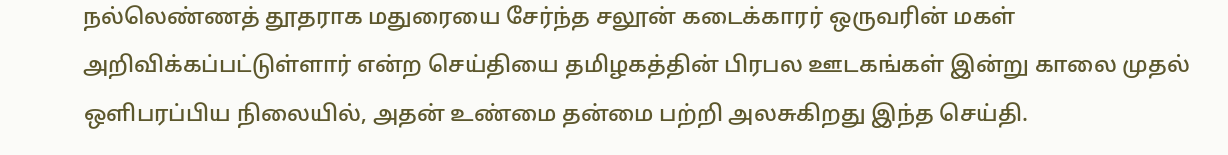நல்லெண்ணத் தூதராக மதுரையை சேர்ந்த சலூன் கடைக்காரர் ஒருவரின் மகள் அறிவிக்கப்பட்டுள்ளார் என்ற செய்தியை தமிழகத்தின் பிரபல ஊடகங்கள் இன்று காலை முதல் ஒளிபரப்பிய நிலையில், அதன் உண்மை தன்மை பற்றி அலசுகிறது இந்த செய்தி.